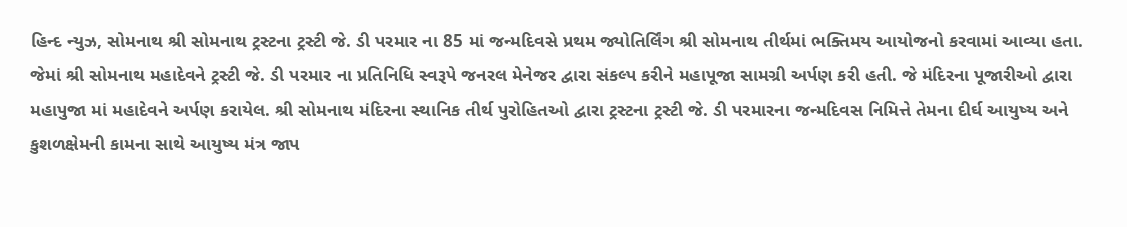હિન્દ ન્યુઝ, સોમનાથ શ્રી સોમનાથ ટ્રસ્ટના ટ્રસ્ટી જે. ડી પરમાર ના 85 માં જન્મદિવસે પ્રથમ જ્યોતિર્લિંગ શ્રી સોમનાથ તીર્થમાં ભક્તિમય આયોજનો કરવામાં આવ્યા હતા. જેમાં શ્રી સોમનાથ મહાદેવને ટ્રસ્ટી જે. ડી પરમાર ના પ્રતિનિધિ સ્વરૂપે જનરલ મેનેજર દ્વારા સંકલ્પ કરીને મહાપૂજા સામગ્રી અર્પણ કરી હતી. જે મંદિરના પૂજારીઓ દ્વારા મહાપુજા માં મહાદેવને અર્પણ કરાયેલ. શ્રી સોમનાથ મંદિરના સ્થાનિક તીર્થ પુરોહિતઓ દ્વારા ટ્રસ્ટના ટ્રસ્ટી જે. ડી પરમારના જન્મદિવસ નિમિત્તે તેમના દીર્ઘ આયુષ્ય અને કુશળક્ષેમની કામના સાથે આયુષ્ય મંત્ર જાપ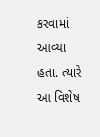કરવામાં આવ્યા હતા. ત્યારે આ વિશેષ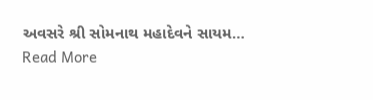અવસરે શ્રી સોમનાથ મહાદેવને સાયમ…
Read More